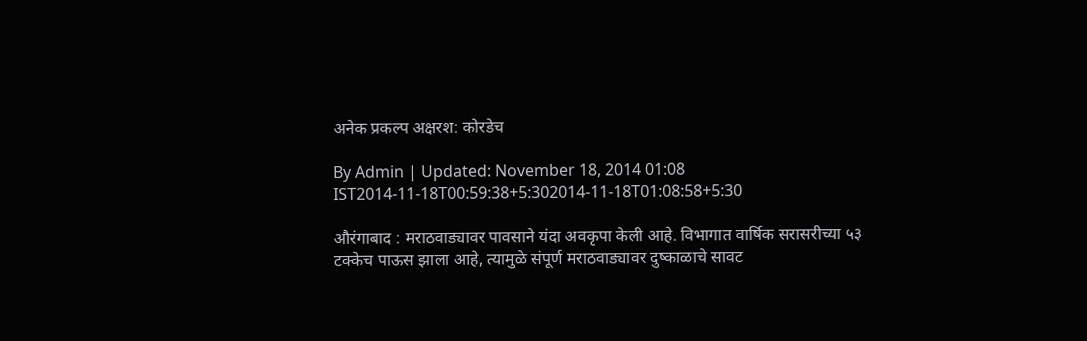अनेक प्रकल्प अक्षरश: कोरडेच

By Admin | Updated: November 18, 2014 01:08 IST2014-11-18T00:59:38+5:302014-11-18T01:08:58+5:30

औरंगाबाद : मराठवाड्यावर पावसाने यंदा अवकृपा केली आहे. विभागात वार्षिक सरासरीच्या ५३ टक्केच पाऊस झाला आहे, त्यामुळे संपूर्ण मराठवाड्यावर दुष्काळाचे सावट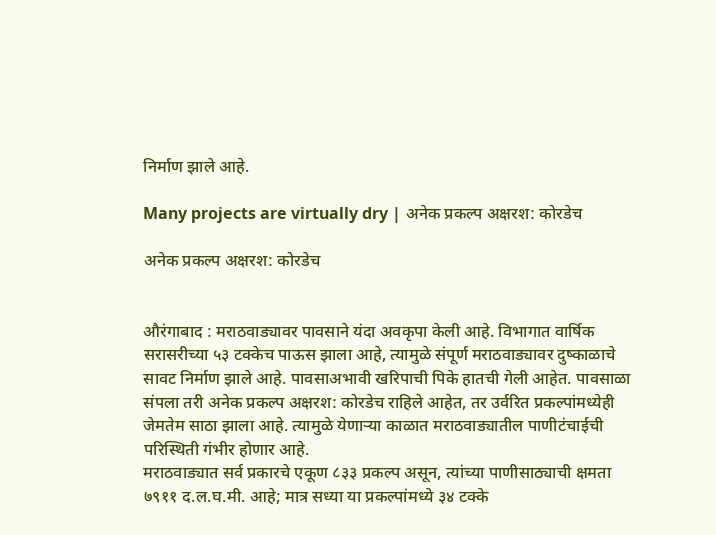निर्माण झाले आहे.

Many projects are virtually dry | अनेक प्रकल्प अक्षरश: कोरडेच

अनेक प्रकल्प अक्षरश: कोरडेच


औरंगाबाद : मराठवाड्यावर पावसाने यंदा अवकृपा केली आहे. विभागात वार्षिक सरासरीच्या ५३ टक्केच पाऊस झाला आहे, त्यामुळे संपूर्ण मराठवाड्यावर दुष्काळाचे सावट निर्माण झाले आहे. पावसाअभावी खरिपाची पिके हातची गेली आहेत. पावसाळा संपला तरी अनेक प्रकल्प अक्षरश: कोरडेच राहिले आहेत, तर उर्वरित प्रकल्पांमध्येही जेमतेम साठा झाला आहे. त्यामुळे येणाऱ्या काळात मराठवाड्यातील पाणीटंचाईची परिस्थिती गंभीर होणार आहे.
मराठवाड्यात सर्व प्रकारचे एकूण ८३३ प्रकल्प असून, त्यांच्या पाणीसाठ्याची क्षमता ७९११ द.ल.घ.मी. आहे; मात्र सध्या या प्रकल्पांमध्ये ३४ टक्के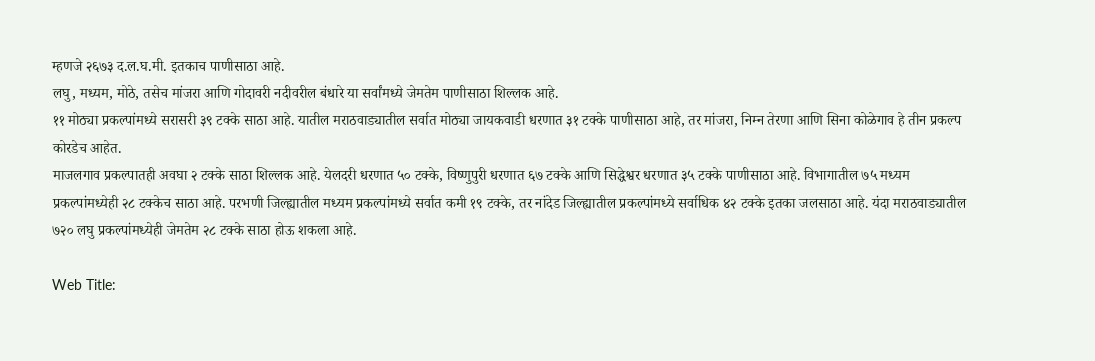म्हणजे २६७३ द.ल.घ.मी. इतकाच पाणीसाठा आहे.
लघु, मध्यम, मोठे, तसेच मांजरा आणि गोदावरी नदीवरील बंधारे या सर्वांमध्ये जेमतेम पाणीसाठा शिल्लक आहे.
११ मोठ्या प्रकल्पांमध्ये सरासरी ३९ टक्के साठा आहे. यातील मराठवाड्यातील सर्वात मोठ्या जायकवाडी धरणात ३१ टक्के पाणीसाठा आहे, तर मांजरा, निम्न तेरणा आणि सिना कोळेगाव हे तीन प्रकल्प कोरडेच आहेत.
माजलगाव प्रकल्पातही अवघा २ टक्के साठा शिल्लक आहे. येलदरी धरणात ५० टक्के, विष्णुपुरी धरणात ६७ टक्के आणि सिद्धेश्वर धरणात ३५ टक्के पाणीसाठा आहे. विभागातील ७५ मध्यम प्रकल्पांमध्येही २८ टक्केच साठा आहे. परभणी जिल्ह्यातील मध्यम प्रकल्पांमध्ये सर्वात कमी १९ टक्के, तर नांदेड जिल्ह्यातील प्रकल्पांमध्ये सर्वाधिक ४२ टक्के इतका जलसाठा आहे. यंदा मराठवाड्यातील ७२० लघु प्रकल्पांमध्येही जेमतेम २८ टक्के साठा होऊ शकला आहे.

Web Title: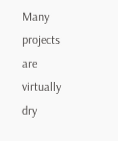Many projects are virtually dry